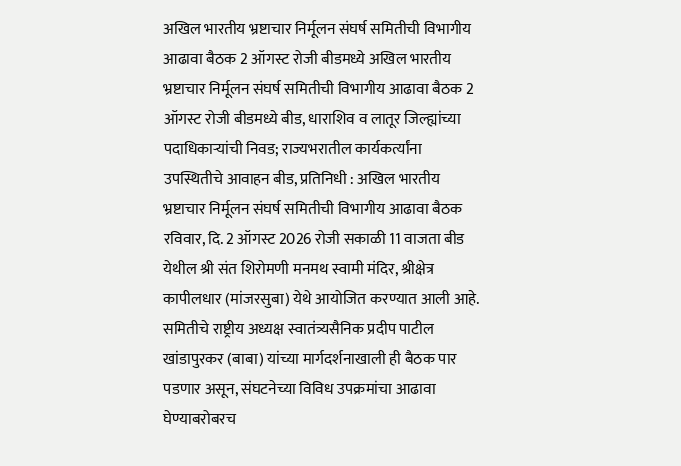अखिल भारतीय भ्रष्टाचार निर्मूलन संघर्ष समितीची विभागीय आढावा बैठक 2 ऑगस्ट रोजी बीडमध्ये अखिल भारतीय भ्रष्टाचार निर्मूलन संघर्ष समितीची विभागीय आढावा बैठक 2 ऑगस्ट रोजी बीडमध्ये बीड, धाराशिव व लातूर जिल्ह्यांच्या पदाधिकाऱ्यांची निवड; राज्यभरातील कार्यकर्त्यांना उपस्थितीचे आवाहन बीड, प्रतिनिधी : अखिल भारतीय भ्रष्टाचार निर्मूलन संघर्ष समितीची विभागीय आढावा बैठक रविवार, दि. 2 ऑगस्ट 2026 रोजी सकाळी 11 वाजता बीड येथील श्री संत शिरोमणी मनमथ स्वामी मंदिर, श्रीक्षेत्र कापीलधार (मांजरसुबा) येथे आयोजित करण्यात आली आहे. समितीचे राष्ट्रीय अध्यक्ष स्वातंत्र्यसैनिक प्रदीप पाटील खांडापुरकर (बाबा) यांच्या मार्गदर्शनाखाली ही बैठक पार पडणार असून, संघटनेच्या विविध उपक्रमांचा आढावा घेण्याबरोबरच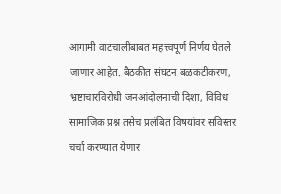आगामी वाटचालीबाबत महत्त्वपूर्ण निर्णय घेतले जाणार आहेत. बैठकीत संघटन बळकटीकरण, भ्रष्टाचारविरोधी जनआंदोलनाची दिशा, विविध सामाजिक प्रश्न तसेच प्रलंबित विषयांवर सविस्तर चर्चा करण्यात येणार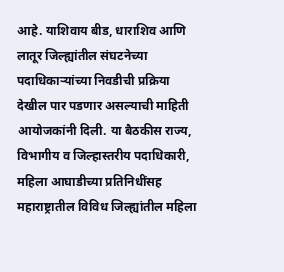आहे. याशिवाय बीड, धाराशिव आणि लातूर जिल्ह्यांतील संघटनेच्या पदाधिकाऱ्यांच्या निवडीची प्रक्रिया देखील पार पडणार असल्याची माहिती आयोजकांनी दिली. या बैठकीस राज्य, विभागीय व जिल्हास्तरीय पदाधिकारी, महिला आघाडीच्या प्रतिनिधींसह महाराष्ट्रातील विविध जिल्ह्यांतील महिला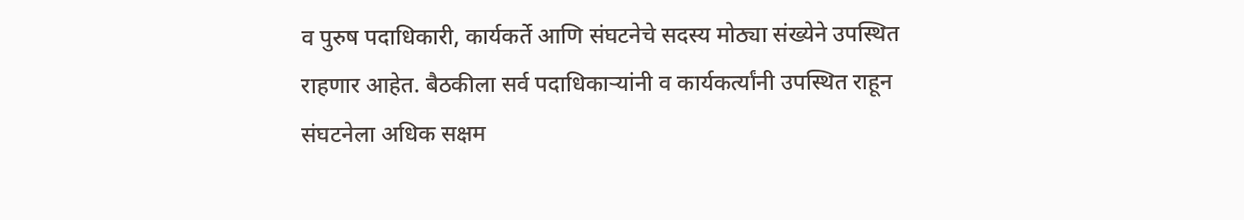व पुरुष पदाधिकारी, कार्यकर्ते आणि संघटनेचे सदस्य मोठ्या संख्येने उपस्थित राहणार आहेत. बैठकीला सर्व पदाधिकाऱ्यांनी व कार्यकर्त्यांनी उपस्थित राहून संघटनेला अधिक सक्षम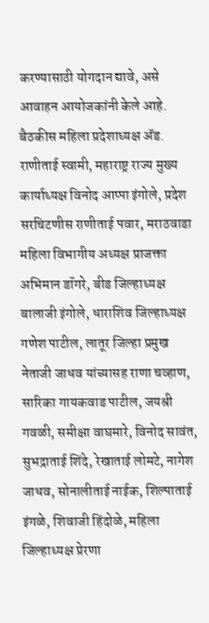करण्यासाठी योगदान द्यावे, असे आवाहन आयोजकांनी केले आहे. बैठकीस महिला प्रदेशाध्यक्ष ॲड. राणीताई स्वामी, महाराष्ट्र राज्य मुख्य कार्याध्यक्ष विनोद आप्पा इंगोले, प्रदेश सरचिटणीस राणीताई पवार, मराठवाडा महिला विभागीय अध्यक्ष प्राजक्ता अभिमान डॉगरे, बीड जिल्हाध्यक्ष बालाजी इंगोले, धाराशिव जिल्हाध्यक्ष गणेश पाटील, लातूर जिल्हा प्रमुख नेताजी जाधव यांच्यासह राणा चव्हाण, सारिका गायकवाड पाटील, जयश्री गवळी, समीक्षा वाघमारे, विनोद सावंत, सुभद्राताई शिंदे, रेखाताई लोमटे, नागेश जाधव, सोनालीताई नाईक, शिल्पाताई इंगळे, शिवाजी हिंदोळे, महिला जिल्हाध्यक्ष प्रेरणा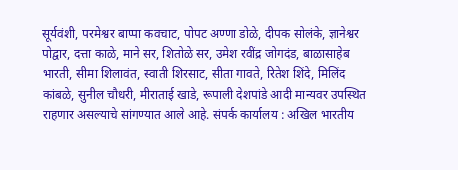सूर्यवंशी, परमेश्वर बाप्पा कवचाट, पोपट अण्णा डोळे, दीपक सोलंके, ज्ञानेश्वर पोद्वार, दत्ता काळे, माने सर, शितोळे सर, उमेश रवींद्र जोगदंड, बाळासाहेब भारती, सीमा शिलावंत, स्वाती शिरसाट, सीता गावते, रितेश शिंदे, मिलिंद कांबळे, सुनील चौधरी, मीराताई खाडे, रूपाली देशपांडे आदी मान्यवर उपस्थित राहणार असल्याचे सांगण्यात आले आहे. संपर्क कार्यालय : अखिल भारतीय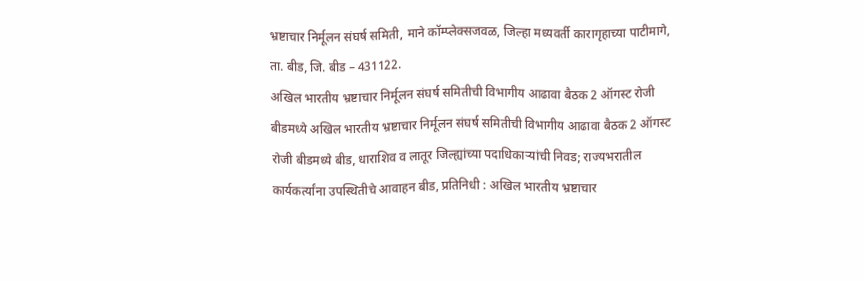भ्रष्टाचार निर्मूलन संघर्ष समिती, माने कॉम्प्लेक्सजवळ, जिल्हा मध्यवर्ती कारागृहाच्या पाटीमागे, ता. बीड, जि. बीड – 431122.
अखिल भारतीय भ्रष्टाचार निर्मूलन संघर्ष समितीची विभागीय आढावा बैठक 2 ऑगस्ट रोजी बीडमध्ये अखिल भारतीय भ्रष्टाचार निर्मूलन संघर्ष समितीची विभागीय आढावा बैठक 2 ऑगस्ट रोजी बीडमध्ये बीड, धाराशिव व लातूर जिल्ह्यांच्या पदाधिकाऱ्यांची निवड; राज्यभरातील कार्यकर्त्यांना उपस्थितीचे आवाहन बीड, प्रतिनिधी : अखिल भारतीय भ्रष्टाचार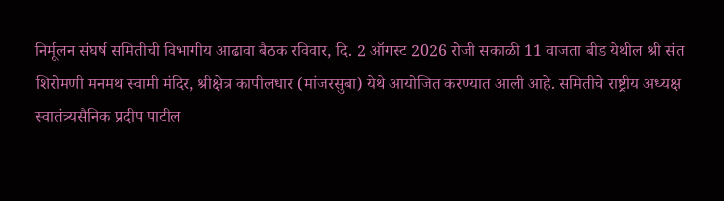निर्मूलन संघर्ष समितीची विभागीय आढावा बैठक रविवार, दि. 2 ऑगस्ट 2026 रोजी सकाळी 11 वाजता बीड येथील श्री संत शिरोमणी मनमथ स्वामी मंदिर, श्रीक्षेत्र कापीलधार (मांजरसुबा) येथे आयोजित करण्यात आली आहे. समितीचे राष्ट्रीय अध्यक्ष स्वातंत्र्यसैनिक प्रदीप पाटील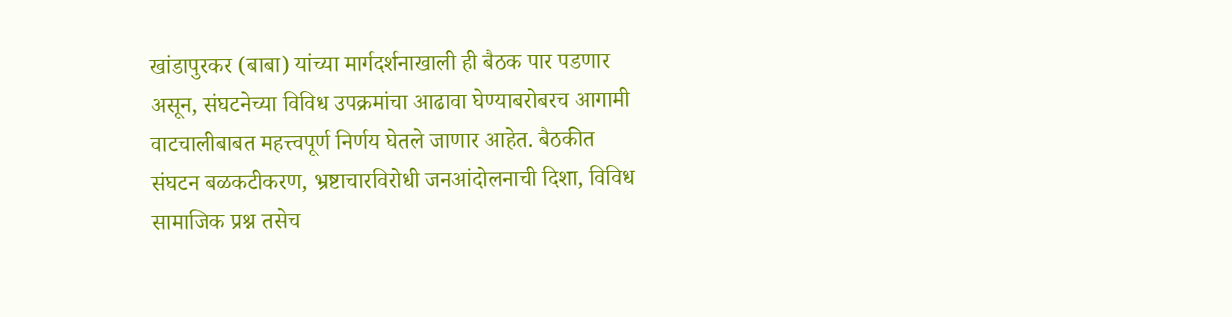खांडापुरकर (बाबा) यांच्या मार्गदर्शनाखाली ही बैठक पार पडणार असून, संघटनेच्या विविध उपक्रमांचा आढावा घेण्याबरोबरच आगामी वाटचालीबाबत महत्त्वपूर्ण निर्णय घेतले जाणार आहेत. बैठकीत संघटन बळकटीकरण, भ्रष्टाचारविरोधी जनआंदोलनाची दिशा, विविध सामाजिक प्रश्न तसेच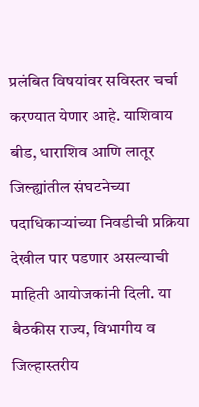प्रलंबित विषयांवर सविस्तर चर्चा करण्यात येणार आहे. याशिवाय बीड, धाराशिव आणि लातूर जिल्ह्यांतील संघटनेच्या पदाधिकाऱ्यांच्या निवडीची प्रक्रिया देखील पार पडणार असल्याची माहिती आयोजकांनी दिली. या बैठकीस राज्य, विभागीय व जिल्हास्तरीय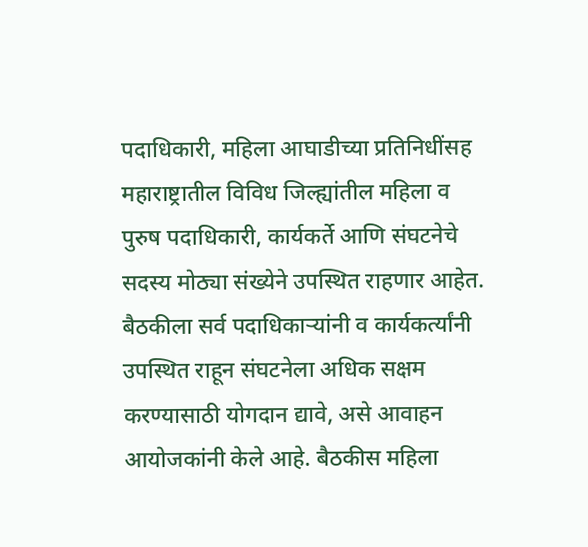पदाधिकारी, महिला आघाडीच्या प्रतिनिधींसह महाराष्ट्रातील विविध जिल्ह्यांतील महिला व पुरुष पदाधिकारी, कार्यकर्ते आणि संघटनेचे
सदस्य मोठ्या संख्येने उपस्थित राहणार आहेत. बैठकीला सर्व पदाधिकाऱ्यांनी व कार्यकर्त्यांनी उपस्थित राहून संघटनेला अधिक सक्षम करण्यासाठी योगदान द्यावे, असे आवाहन आयोजकांनी केले आहे. बैठकीस महिला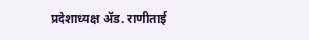प्रदेशाध्यक्ष ॲड. राणीताई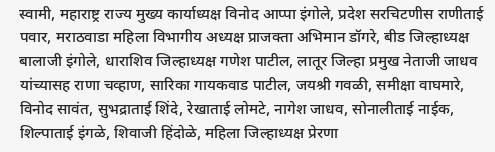स्वामी, महाराष्ट्र राज्य मुख्य कार्याध्यक्ष विनोद आप्पा इंगोले, प्रदेश सरचिटणीस राणीताई पवार, मराठवाडा महिला विभागीय अध्यक्ष प्राजक्ता अभिमान डॉगरे, बीड जिल्हाध्यक्ष बालाजी इंगोले, धाराशिव जिल्हाध्यक्ष गणेश पाटील, लातूर जिल्हा प्रमुख नेताजी जाधव यांच्यासह राणा चव्हाण, सारिका गायकवाड पाटील, जयश्री गवळी, समीक्षा वाघमारे, विनोद सावंत, सुभद्राताई शिंदे, रेखाताई लोमटे, नागेश जाधव, सोनालीताई नाईक, शिल्पाताई इंगळे, शिवाजी हिंदोळे, महिला जिल्हाध्यक्ष प्रेरणा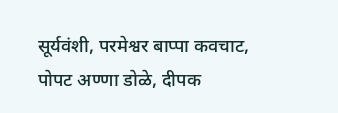सूर्यवंशी, परमेश्वर बाप्पा कवचाट, पोपट अण्णा डोळे, दीपक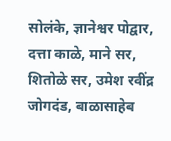सोलंके, ज्ञानेश्वर पोद्वार, दत्ता काळे, माने सर, शितोळे सर, उमेश रवींद्र जोगदंड, बाळासाहेब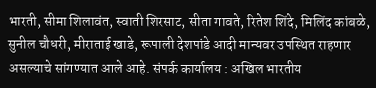भारती, सीमा शिलावंत, स्वाती शिरसाट, सीता गावते, रितेश शिंदे, मिलिंद कांबळे, सुनील चौधरी, मीराताई खाडे, रूपाली देशपांडे आदी मान्यवर उपस्थित राहणार असल्याचे सांगण्यात आले आहे. संपर्क कार्यालय : अखिल भारतीय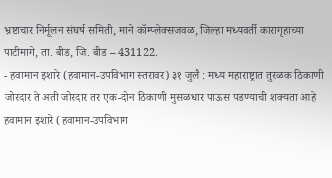भ्रष्टाचार निर्मूलन संघर्ष समिती, माने कॉम्प्लेक्सजवळ, जिल्हा मध्यवर्ती कारागृहाच्या पाटीमागे, ता. बीड, जि. बीड – 431122.
- हवामान इशारे (हवामान-उपविभाग स्तरावर) ३१ जुलै : मध्य महाराष्ट्रात तुरळक ठिकाणी जोरदार ते अती जोरदार तर एक-दोन ठिकाणी मुसळधार पाऊस पडण्याची शक्यता आहे हवामान इशारे (हवामान-उपविभाग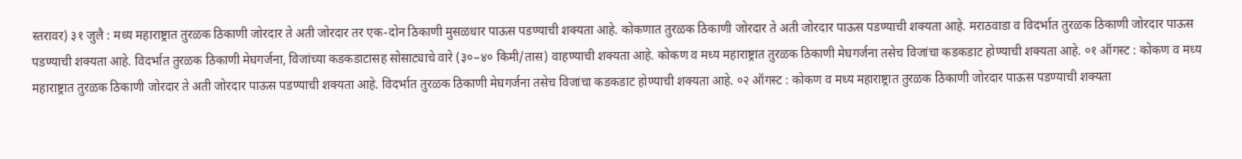स्तरावर) ३१ जुलै : मध्य महाराष्ट्रात तुरळक ठिकाणी जोरदार ते अती जोरदार तर एक-दोन ठिकाणी मुसळधार पाऊस पडण्याची शक्यता आहे. कोकणात तुरळक ठिकाणी जोरदार ते अती जोरदार पाऊस पडण्याची शक्यता आहे. मराठवाडा व विदर्भात तुरळक ठिकाणी जोरदार पाऊस पडण्याची शक्यता आहे. विदर्भात तुरळक ठिकाणी मेघगर्जना, विजांच्या कडकडाटासह सोसाट्याचे वारे (३०–४० किमी/तास) वाहण्याची शक्यता आहे. कोकण व मध्य महाराष्ट्रात तुरळक ठिकाणी मेघगर्जना तसेच विजांचा कडकडाट होण्याची शक्यता आहे. ०१ ऑगस्ट : कोकण व मध्य महाराष्ट्रात तुरळक ठिकाणी जोरदार ते अती जोरदार पाऊस पडण्याची शक्यता आहे. विदर्भात तुरळक ठिकाणी मेघगर्जना तसेच विजांचा कडकडाट होण्याची शक्यता आहे. ०२ ऑगस्ट : कोकण व मध्य महाराष्ट्रात तुरळक ठिकाणी जोरदार पाऊस पडण्याची शक्यता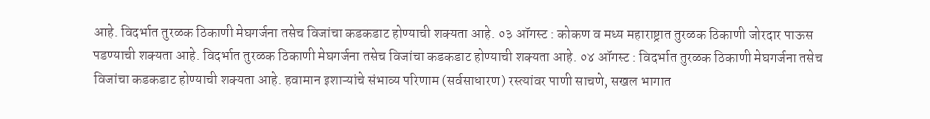आहे. विदर्भात तुरळक ठिकाणी मेघगर्जना तसेच विजांचा कडकडाट होण्याची शक्यता आहे. ०३ ऑगस्ट : कोकण व मध्य महाराष्ट्रात तुरळक ठिकाणी जोरदार पाऊस पडण्याची शक्यता आहे. विदर्भात तुरळक ठिकाणी मेघगर्जना तसेच विजांचा कडकडाट होण्याची शक्यता आहे. ०४ ऑगस्ट : विदर्भात तुरळक ठिकाणी मेघगर्जना तसेच विजांचा कडकडाट होण्याची शक्यता आहे. हवामान इशाऱ्यांचे संभाव्य परिणाम (सर्वसाधारण) रस्त्यांवर पाणी साचणे, सखल भागात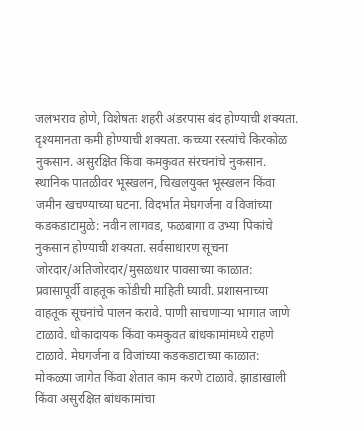जलभराव होणे, विशेषतः शहरी अंडरपास बंद होण्याची शक्यता. दृश्यमानता कमी होण्याची शक्यता. कच्च्या रस्त्यांचे किरकोळ नुकसान. असुरक्षित किंवा कमकुवत संरचनांचे नुकसान. स्थानिक पातळीवर भूस्खलन, चिखलयुक्त भूस्खलन किंवा जमीन खचण्याच्या घटना. विदर्भात मेघगर्जना व विजांच्या कडकडाटामुळे: नवीन लागवड, फळबागा व उभ्या पिकांचे नुकसान होण्याची शक्यता. सर्वसाधारण सूचना जोरदार/अतिजोरदार/मुसळधार पावसाच्या काळात: प्रवासापूर्वी वाहतूक कोंडीची माहिती घ्यावी. प्रशासनाच्या वाहतूक सूचनांचे पालन करावे. पाणी साचणाऱ्या भागात जाणे टाळावे. धोकादायक किंवा कमकुवत बांधकामांमध्ये राहणे टाळावे. मेघगर्जना व विजांच्या कडकडाटाच्या काळात: मोकळ्या जागेत किंवा शेतात काम करणे टाळावे. झाडाखाली किंवा असुरक्षित बांधकामांचा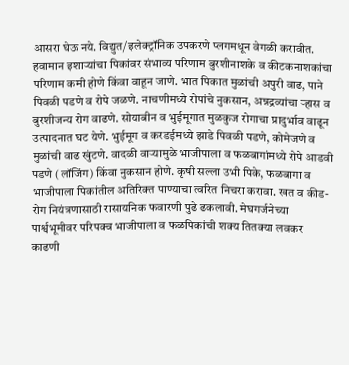आसरा घेऊ नये. विद्युत/इलेक्ट्रॉनिक उपकरणे प्लगमधून वेगळी करावीत. हवामान इशाऱ्यांचा पिकांवर संभाव्य परिणाम बुरशीनाशके व कीटकनाशकांचा परिणाम कमी होणे किंवा वाहून जाणे. भात पिकात मुळांची अपुरी वाढ, पाने पिवळी पडणे व रोपे जळणे. नाचणीमध्ये रोपांचे नुकसान, अन्नद्रव्यांचा ऱ्हास व बुरशीजन्य रोग वाढणे. सोयाबीन व भुईमूगात मुळकुज रोगाचा प्रादुर्भाव वाढून उत्पादनात घट येणे. भुईमूग व करडईमध्ये झाडे पिवळी पडणे, कोमेजणे व मुळांची वाढ खुंटणे. वादळी वाऱ्यामुळे भाजीपाला व फळबागांमध्ये रोपे आडवी पडणे (लॉजिंग) किंवा नुकसान होणे. कृषी सल्ला उभी पिके, फळबागा व भाजीपाला पिकांतील अतिरिक्त पाण्याचा त्वरित निचरा करावा. खत व कीड-रोग नियंत्रणासाठी रासायनिक फवारणी पुढे ढकलावी. मेघगर्जनेच्या पार्श्वभूमीवर परिपक्व भाजीपाला व फळपिकांची शक्य तितक्या लवकर काढणी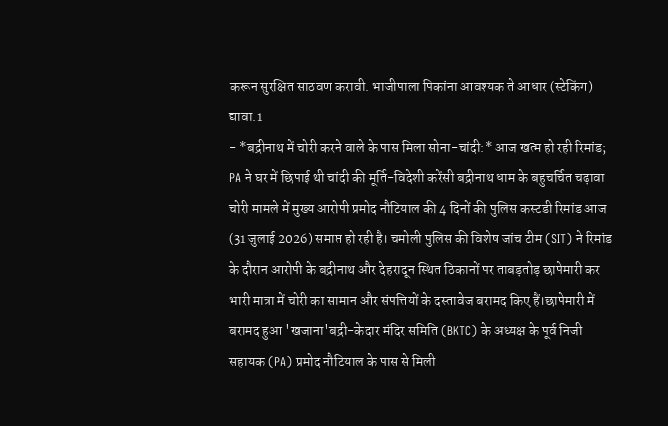करून सुरक्षित साठवण करावी. भाजीपाला पिकांना आवश्यक ते आधार (स्टेकिंग) द्यावा.1
- *बद्रीनाथ में चोरी करने वाले के पास मिला सोना-चांदी:* आज खत्म हो रही रिमांड; PA ने घर में छिपाई थी चांदी की मूर्ति-विदेशी करेंसी बद्रीनाथ धाम के बहुचर्चित चढ़ावा चोरी मामले में मुख्य आरोपी प्रमोद नौटियाल की 4 दिनों की पुलिस कस्टडी रिमांड आज (31 जुलाई 2026) समाप्त हो रही है। चमोली पुलिस की विशेष जांच टीम (SIT) ने रिमांड के दौरान आरोपी के बद्रीनाथ और देहरादून स्थित ठिकानों पर ताबड़तोड़ छापेमारी कर भारी मात्रा में चोरी का सामान और संपत्तियों के दस्तावेज बरामद किए हैं।छापेमारी में बरामद हुआ 'खजाना'बद्री-केदार मंदिर समिति (BKTC) के अध्यक्ष के पूर्व निजी सहायक (PA) प्रमोद नौटियाल के पास से मिली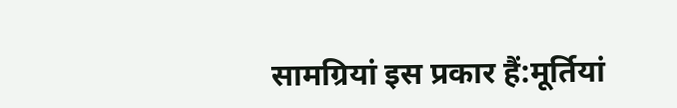सामग्रियां इस प्रकार हैं:मूर्तियां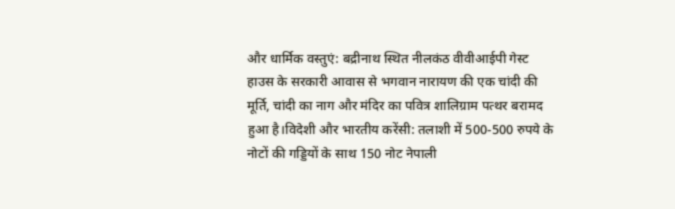और धार्मिक वस्तुएं: बद्रीनाथ स्थित नीलकंठ वीवीआईपी गेस्ट हाउस के सरकारी आवास से भगवान नारायण की एक चांदी की मूर्ति, चांदी का नाग और मंदिर का पवित्र शालिग्राम पत्थर बरामद हुआ है।विदेशी और भारतीय करेंसी: तलाशी में 500-500 रुपये के नोटों की गड्डियों के साथ 150 नोट नेपाली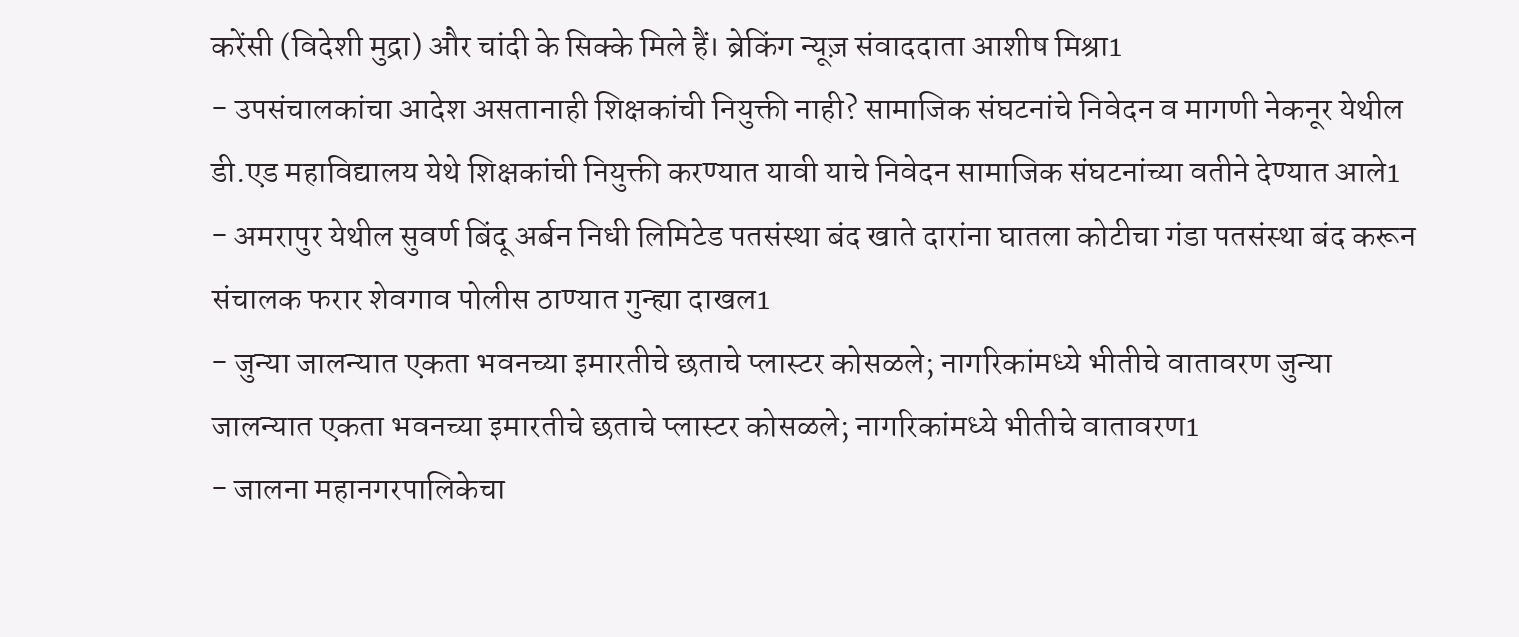करेंसी (विदेशी मुद्रा) और चांदी के सिक्के मिले हैं। ब्रेकिंग न्यूज़ संवाददाता आशीष मिश्रा1
- उपसंचालकांचा आदेश असतानाही शिक्षकांची नियुक्ती नाही? सामाजिक संघटनांचे निवेदन व मागणी नेकनूर येथील डी.एड महाविद्यालय येथे शिक्षकांची नियुक्ती करण्यात यावी याचे निवेदन सामाजिक संघटनांच्या वतीने देण्यात आले1
- अमरापुर येथील सुवर्ण बिंदू अर्बन निधी लिमिटेड पतसंस्था बंद खाते दारांना घातला कोटीचा गंडा पतसंस्था बंद करून संचालक फरार शेवगाव पोलीस ठाण्यात गुन्ह्या दाखल1
- जुन्या जालन्यात एकता भवनच्या इमारतीचे छताचे प्लास्टर कोसळले; नागरिकांमध्ये भीतीचे वातावरण जुन्या जालन्यात एकता भवनच्या इमारतीचे छताचे प्लास्टर कोसळले; नागरिकांमध्ये भीतीचे वातावरण1
- जालना महानगरपालिकेचा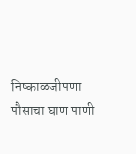निष्काळजीपणा पौसाचा घाण पाणी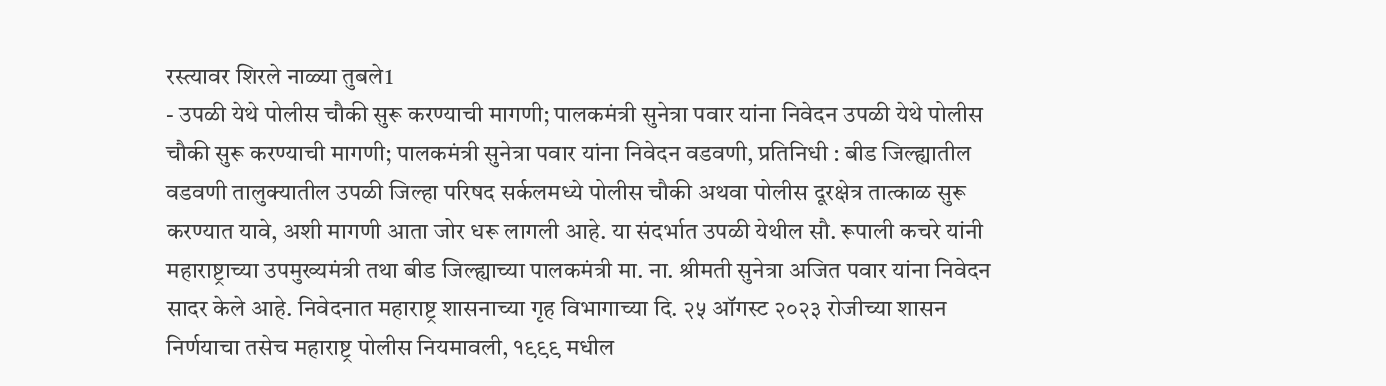रस्त्यावर शिरले नाळ्या तुबले1
- उपळी येथे पोलीस चौकी सुरू करण्याची मागणी; पालकमंत्री सुनेत्रा पवार यांना निवेदन उपळी येथे पोलीस चौकी सुरू करण्याची मागणी; पालकमंत्री सुनेत्रा पवार यांना निवेदन वडवणी, प्रतिनिधी : बीड जिल्ह्यातील वडवणी तालुक्यातील उपळी जिल्हा परिषद सर्कलमध्ये पोलीस चौकी अथवा पोलीस दूरक्षेत्र तात्काळ सुरू करण्यात यावे, अशी मागणी आता जोर धरू लागली आहे. या संदर्भात उपळी येथील सौ. रूपाली कचरे यांनी महाराष्ट्राच्या उपमुख्यमंत्री तथा बीड जिल्ह्याच्या पालकमंत्री मा. ना. श्रीमती सुनेत्रा अजित पवार यांना निवेदन सादर केले आहे. निवेदनात महाराष्ट्र शासनाच्या गृह विभागाच्या दि. २५ ऑगस्ट २०२३ रोजीच्या शासन निर्णयाचा तसेच महाराष्ट्र पोलीस नियमावली, १९९९ मधील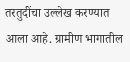तरतुदींचा उल्लेख करण्यात आला आहे. ग्रामीण भागातील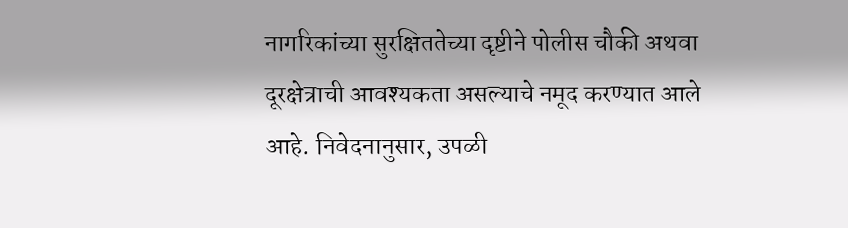नागरिकांच्या सुरक्षिततेच्या दृष्टीने पोलीस चौकी अथवा दूरक्षेत्राची आवश्यकता असल्याचे नमूद करण्यात आले आहे. निवेदनानुसार, उपळी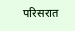परिसरात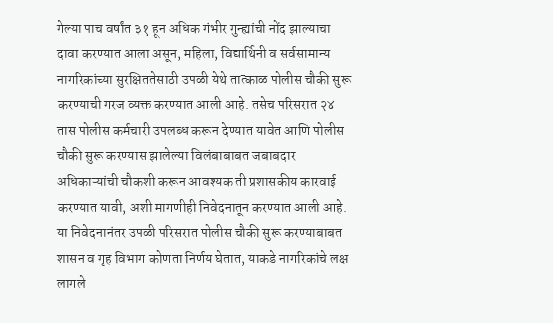गेल्या पाच वर्षांत ३१ हून अधिक गंभीर गुन्ह्यांची नोंद झाल्याचा दावा करण्यात आला असून, महिला, विद्यार्थिनी व सर्वसामान्य नागरिकांच्या सुरक्षिततेसाठी उपळी येथे तात्काळ पोलीस चौकी सुरू करण्याची गरज व्यक्त करण्यात आली आहे. तसेच परिसरात २४ तास पोलीस कर्मचारी उपलब्ध करून देण्यात यावेत आणि पोलीस चौकी सुरू करण्यास झालेल्या विलंबाबाबत जबाबदार अधिकाऱ्यांची चौकशी करून आवश्यक ती प्रशासकीय कारवाई करण्यात यावी, अशी मागणीही निवेदनातून करण्यात आली आहे. या निवेदनानंतर उपळी परिसरात पोलीस चौकी सुरू करण्याबाबत शासन व गृह विभाग कोणता निर्णय घेतात, याकडे नागरिकांचे लक्ष लागले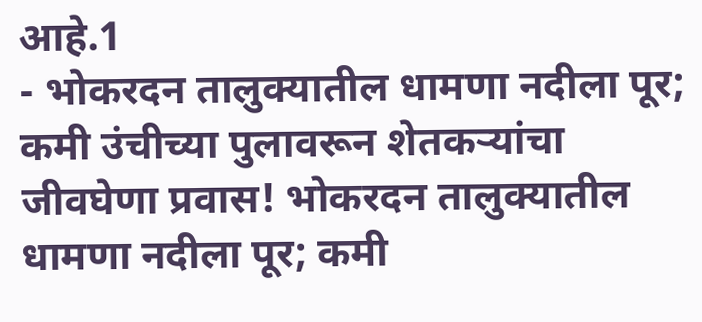आहे.1
- भोकरदन तालुक्यातील धामणा नदीला पूर; कमी उंचीच्या पुलावरून शेतकऱ्यांचा जीवघेणा प्रवास! भोकरदन तालुक्यातील धामणा नदीला पूर; कमी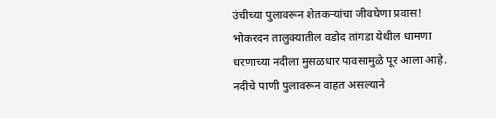उंचीच्या पुलावरून शेतकऱ्यांचा जीवघेणा प्रवास! भोकरदन तालुक्यातील वडोद तांगडा येथील धामणा धरणाच्या नदीला मुसळधार पावसामुळे पूर आला आहे. नदीचे पाणी पुलावरून वाहत असल्याने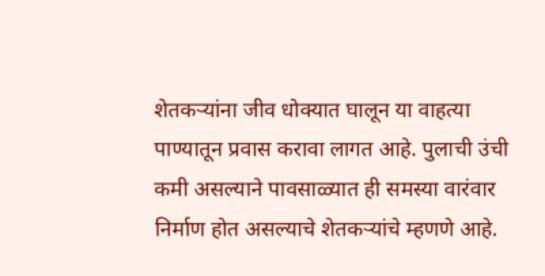शेतकऱ्यांना जीव धोक्यात घालून या वाहत्या पाण्यातून प्रवास करावा लागत आहे. पुलाची उंची कमी असल्याने पावसाळ्यात ही समस्या वारंवार निर्माण होत असल्याचे शेतकऱ्यांचे म्हणणे आहे.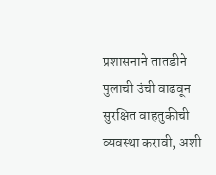प्रशासनाने तातडीने पुलाची उंची वाढवून सुरक्षित वाहतुकीची व्यवस्था करावी, अशी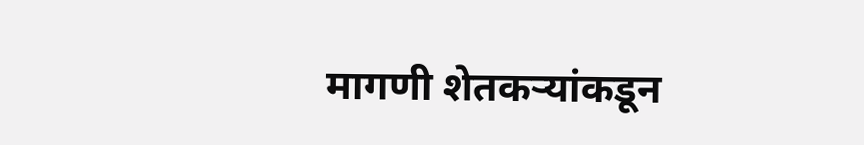मागणी शेतकऱ्यांकडून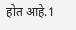होत आहे.1